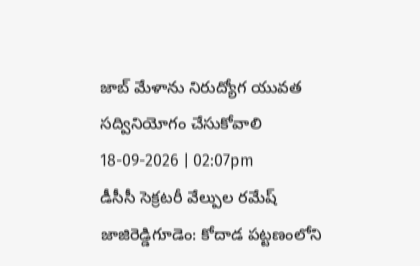జాబ్ మేళాను నిరుద్యోగ యువత సద్వినియోగం చేసుకోవాలి
18-09-2026 | 02:07pm
డీసీసీ సెక్రటరీ వేల్పుల రమేష్
జాజిరెడ్డిగూడెం: కోదాడ పట్టణంలోని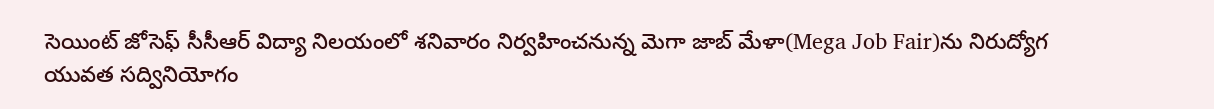సెయింట్ జోసెఫ్ సీసీఆర్ విద్యా నిలయంలో శనివారం నిర్వహించనున్న మెగా జాబ్ మేళా(Mega Job Fair)ను నిరుద్యోగ యువత సద్వినియోగం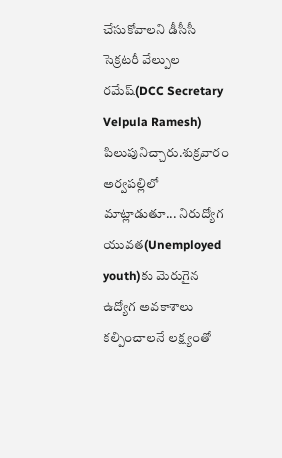చేసుకోవాలని డీసీసీ సెక్రటరీ వేల్పుల రమేష్(DCC Secretary Velpula Ramesh) పిలుపునిచ్చారు.శుక్రవారం అర్వపల్లిలో మాట్లాడుతూ... నిరుద్యోగ యువత(Unemployed youth)కు మెరుగైన ఉద్యోగ అవకాశాలు కల్పించాలనే లక్ష్యంతో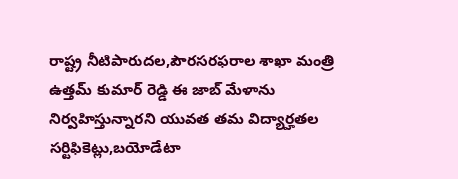రాష్ట్ర నీటిపారుదల,పౌరసరఫరాల శాఖా మంత్రి ఉత్తమ్ కుమార్ రెడ్డి ఈ జాబ్ మేళాను నిర్వహిస్తున్నారని యువత తమ విద్యార్హతల సర్టిఫికెట్లు,బయోడేటా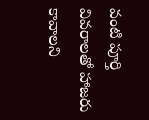వంటి పూర్తి వివరాలతో హాజరు కావాలని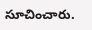సూచించారు.